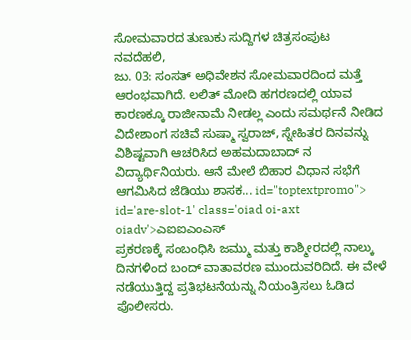ಸೋಮವಾರದ ತುಣುಕು ಸುದ್ದಿಗಳ ಚಿತ್ರಸಂಪುಟ
ನವದೆಹಲಿ,
ಜು. 03: ಸಂಸತ್ ಅಧಿವೇಶನ ಸೋಮವಾರದಿಂದ ಮತ್ತೆ ಆರಂಭವಾಗಿದೆ. ಲಲಿತ್ ಮೋದಿ ಹಗರಣದಲ್ಲಿ ಯಾವ ಕಾರಣಕ್ಕೂ ರಾಜೀನಾಮೆ ನೀಡಲ್ಲ ಎಂದು ಸಮರ್ಥನೆ ನೀಡಿದ ವಿದೇಶಾಂಗ ಸಚಿವೆ ಸುಷ್ಮಾ ಸ್ವರಾಜ್, ಸ್ನೇಹಿತರ ದಿನವನ್ನು ವಿಶಿಷ್ಟವಾಗಿ ಆಚರಿಸಿದ ಅಹಮದಾಬಾದ್ ನ ವಿದ್ಯಾರ್ಥಿನಿಯರು. ಆನೆ ಮೇಲೆ ಬಿಹಾರ ವಿಧಾನ ಸಭೆಗೆ ಆಗಮಿಸಿದ ಜೆಡಿಯು ಶಾಸಕ... id="toptextpromo"> id='are-slot-1' class='oiad oi-axt oiadv'>ಎಐಐಎಂಎಸ್
ಪ್ರಕರಣಕ್ಕೆ ಸಂಬಂಧಿಸಿ ಜಮ್ಮು ಮತ್ತು ಕಾಶ್ಮೀರದಲ್ಲಿ ನಾಲ್ಕು ದಿನಗಳಿಂದ ಬಂದ್ ವಾತಾವರಣ ಮುಂದುವರಿದಿದೆ. ಈ ವೇಳೆ ನಡೆಯುತ್ತಿದ್ದ ಪ್ರತಿಭಟನೆಯನ್ನು ನಿಯಂತ್ರಿಸಲು ಓಡಿದ ಪೊಲೀಸರು.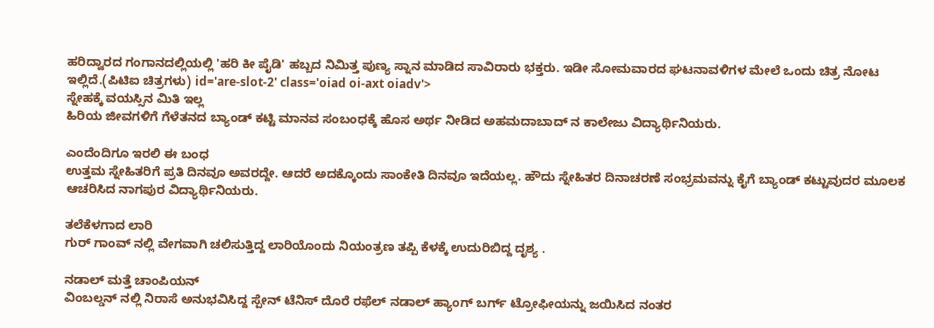ಹರಿದ್ವಾರದ ಗಂಗಾನದಲ್ಲಿಯಲ್ಲಿ 'ಹರಿ ಕೀ ಪೈಡಿ' ಹಬ್ಬದ ನಿಮಿತ್ತ ಪುಣ್ಯ ಸ್ನಾನ ಮಾಡಿದ ಸಾವಿರಾರು ಭಕ್ತರು. ಇಡೀ ಸೋಮವಾರದ ಘಟನಾವಳಿಗಳ ಮೇಲೆ ಒಂದು ಚಿತ್ರ ನೋಟ ಇಲ್ಲಿದೆ.(ಪಿಟಿಐ ಚಿತ್ರಗಳು) id='are-slot-2' class='oiad oi-axt oiadv'>
ಸ್ನೇಹಕ್ಕೆ ವಯಸ್ಸಿನ ಮಿತಿ ಇಲ್ಲ
ಹಿರಿಯ ಜೀವಗಳಿಗೆ ಗೆಳೆತನದ ಬ್ಯಾಂಡ್ ಕಟ್ಟಿ ಮಾನವ ಸಂಬಂಧಕ್ಕೆ ಹೊಸ ಅರ್ಥ ನೀಡಿದ ಅಹಮದಾಬಾದ್ ನ ಕಾಲೇಜು ವಿದ್ಯಾರ್ಥಿನಿಯರು.

ಎಂದೆಂದಿಗೂ ಇರಲಿ ಈ ಬಂಧ
ಉತ್ತಮ ಸ್ನೇಹಿತರಿಗೆ ಪ್ರತಿ ದಿನವೂ ಅವರದ್ದೇ. ಆದರೆ ಅದಕ್ಕೊಂದು ಸಾಂಕೇತಿ ದಿನವೂ ಇದೆಯಲ್ಲ. ಹೌದು ಸ್ನೇಹಿತರ ದಿನಾಚರಣೆ ಸಂಭ್ರಮವನ್ನು ಕೈಗೆ ಬ್ಯಾಂಡ್ ಕಟ್ಟುವುದರ ಮೂಲಕ ಆಚರಿಸಿದ ನಾಗಪುರ ವಿದ್ಯಾರ್ಥಿನಿಯರು.

ತಲೆಕೆಳಗಾದ ಲಾರಿ
ಗುರ್ ಗಾಂವ್ ನಲ್ಲಿ ವೇಗವಾಗಿ ಚಲಿಸುತ್ತಿದ್ದ ಲಾರಿಯೊಂದು ನಿಯಂತ್ರಣ ತಪ್ಪಿ ಕೆಳಕ್ಕೆ ಉದುರಿಬಿದ್ದ ದೃಶ್ಯ .

ನಡಾಲ್ ಮತ್ತೆ ಚಾಂಪಿಯನ್
ವಿಂಬಲ್ಡನ್ ನಲ್ಲಿ ನಿರಾಸೆ ಅನುಭವಿಸಿದ್ದ ಸ್ಪೇನ್ ಟೆನಿಸ್ ದೊರೆ ರಫೆಲ್ ನಡಾಲ್ ಹ್ಯಾಂಗ್ ಬರ್ಗ್ ಟ್ರೋಫೀಯನ್ನು ಜಯಿಸಿದ ನಂತರ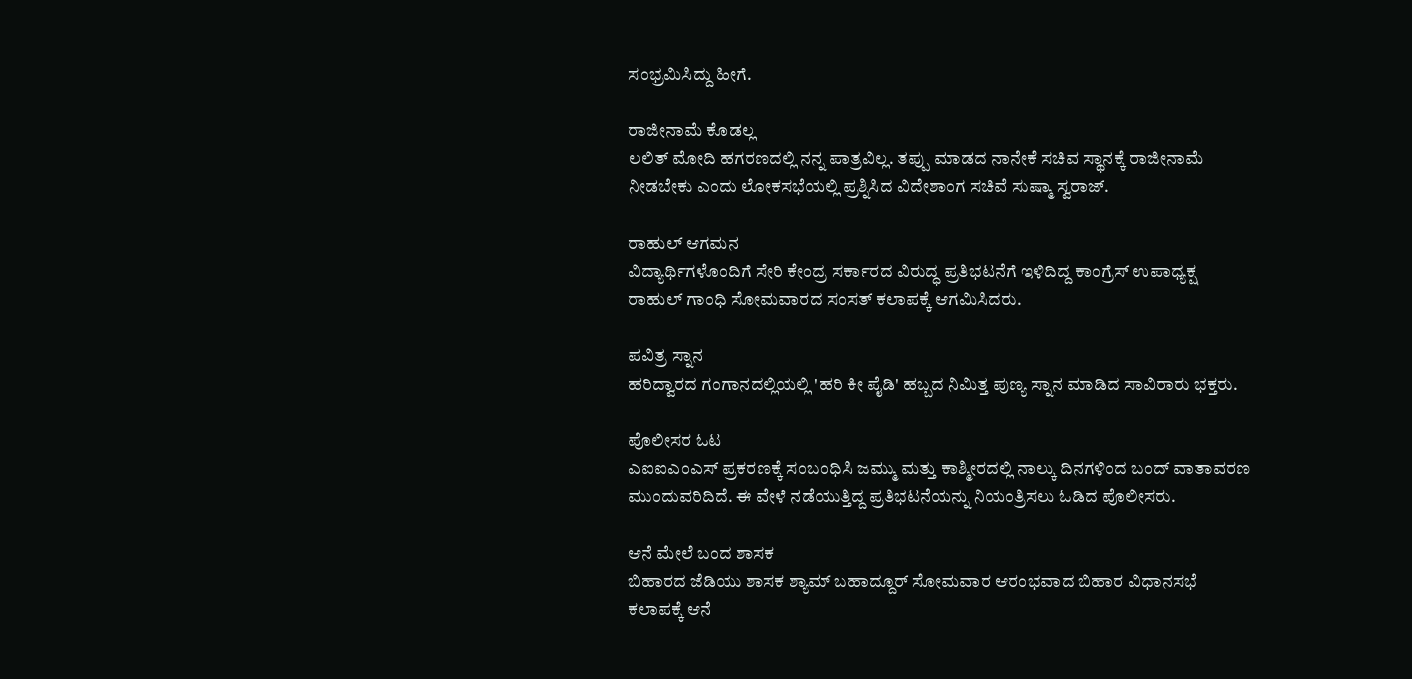ಸಂಭ್ರಮಿಸಿದ್ದು ಹೀಗೆ.

ರಾಜೀನಾಮೆ ಕೊಡಲ್ಲ
ಲಲಿತ್ ಮೋದಿ ಹಗರಣದಲ್ಲಿ ನನ್ನ ಪಾತ್ರವಿಲ್ಲ. ತಪ್ಪು ಮಾಡದ ನಾನೇಕೆ ಸಚಿವ ಸ್ಥಾನಕ್ಕೆ ರಾಜೀನಾಮೆ ನೀಡಬೇಕು ಎಂದು ಲೋಕಸಭೆಯಲ್ಲಿ ಪ್ರಶ್ನಿಸಿದ ವಿದೇಶಾಂಗ ಸಚಿವೆ ಸುಷ್ಮಾ ಸ್ವರಾಜ್.

ರಾಹುಲ್ ಆಗಮನ
ವಿದ್ಯಾರ್ಥಿಗಳೊಂದಿಗೆ ಸೇರಿ ಕೇಂದ್ರ ಸರ್ಕಾರದ ವಿರುದ್ಧ ಪ್ರತಿಭಟನೆಗೆ ಇಳಿದಿದ್ದ ಕಾಂಗ್ರೆಸ್ ಉಪಾಧ್ಯಕ್ಷ ರಾಹುಲ್ ಗಾಂಧಿ ಸೋಮವಾರದ ಸಂಸತ್ ಕಲಾಪಕ್ಕೆ ಆಗಮಿಸಿದರು.

ಪವಿತ್ರ ಸ್ನಾನ
ಹರಿದ್ವಾರದ ಗಂಗಾನದಲ್ಲಿಯಲ್ಲಿ 'ಹರಿ ಕೀ ಪೈಡಿ' ಹಬ್ಬದ ನಿಮಿತ್ತ ಪುಣ್ಯ ಸ್ನಾನ ಮಾಡಿದ ಸಾವಿರಾರು ಭಕ್ತರು.

ಪೊಲೀಸರ ಓಟ
ಎಐಐಎಂಎಸ್ ಪ್ರಕರಣಕ್ಕೆ ಸಂಬಂಧಿಸಿ ಜಮ್ಮು ಮತ್ತು ಕಾಶ್ಮೀರದಲ್ಲಿ ನಾಲ್ಕು ದಿನಗಳಿಂದ ಬಂದ್ ವಾತಾವರಣ ಮುಂದುವರಿದಿದೆ. ಈ ವೇಳೆ ನಡೆಯುತ್ತಿದ್ದ ಪ್ರತಿಭಟನೆಯನ್ನು ನಿಯಂತ್ರಿಸಲು ಓಡಿದ ಪೊಲೀಸರು.

ಆನೆ ಮೇಲೆ ಬಂದ ಶಾಸಕ
ಬಿಹಾರದ ಜೆಡಿಯು ಶಾಸಕ ಶ್ಯಾಮ್ ಬಹಾದ್ದೂರ್ ಸೋಮವಾರ ಆರಂಭವಾದ ಬಿಹಾರ ವಿಧಾನಸಭೆ ಕಲಾಪಕ್ಕೆ ಆನೆ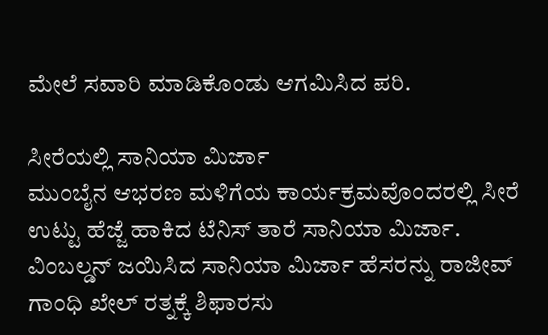ಮೇಲೆ ಸವಾರಿ ಮಾಡಿಕೊಂಡು ಆಗಮಿಸಿದ ಪರಿ.

ಸೀರೆಯಲ್ಲಿ ಸಾನಿಯಾ ಮಿರ್ಜಾ
ಮುಂಬೈನ ಆಭರಣ ಮಳಿಗೆಯ ಕಾರ್ಯಕ್ರಮವೊಂದರಲ್ಲಿ ಸೀರೆ ಉಟ್ಟು ಹೆಜ್ಜೆ ಹಾಕಿದ ಟೆನಿಸ್ ತಾರೆ ಸಾನಿಯಾ ಮಿರ್ಜಾ. ವಿಂಬಲ್ಡನ್ ಜಯಿಸಿದ ಸಾನಿಯಾ ಮಿರ್ಜಾ ಹೆಸರನ್ನು ರಾಜೀವ್ ಗಾಂಧಿ ಖೇಲ್ ರತ್ನಕ್ಕೆ ಶಿಫಾರಸು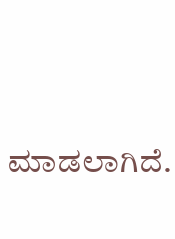ಮಾಡಲಾಗಿದೆ.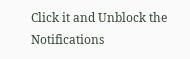Click it and Unblock the Notifications